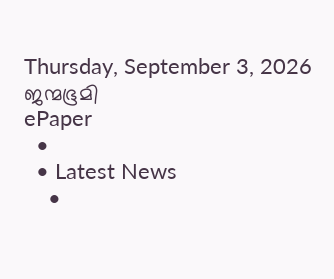Thursday, September 3, 2026
ജന്മഭൂമി
ePaper
  •
  • Latest News
    •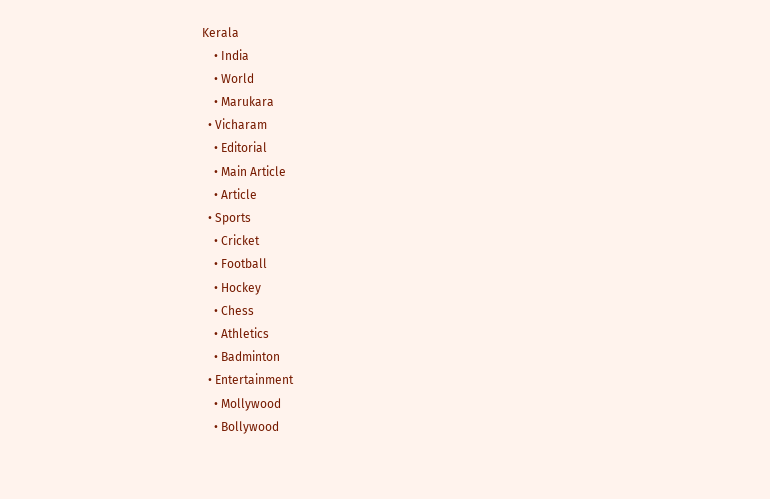Kerala
    • India
    • World
    • Marukara
  • Vicharam
    • Editorial
    • Main Article
    • Article
  • Sports
    • Cricket
    • Football
    • Hockey
    • Chess
    • Athletics
    • Badminton
  • Entertainment
    • Mollywood
    • Bollywood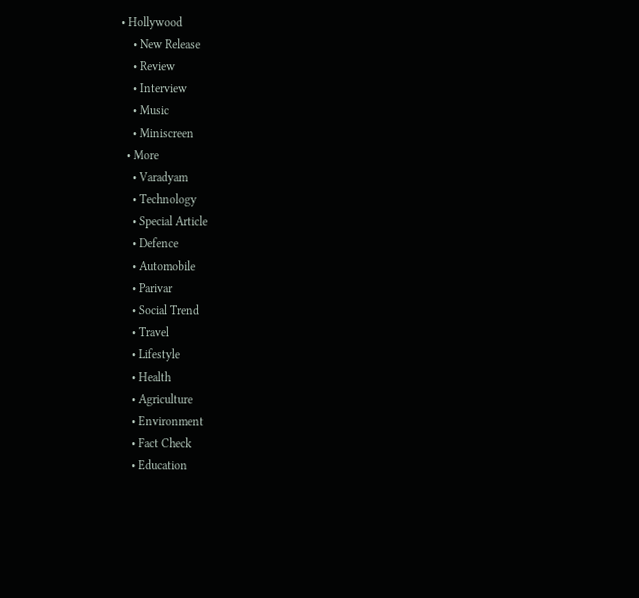• Hollywood
    • New Release
    • Review
    • Interview
    • Music
    • Miniscreen
  • More
    • Varadyam
    • Technology
    • Special Article
    • Defence
    • Automobile
    • Parivar
    • Social Trend
    • Travel
    • Lifestyle
    • Health
    • Agriculture
    • Environment
    • Fact Check
    • Education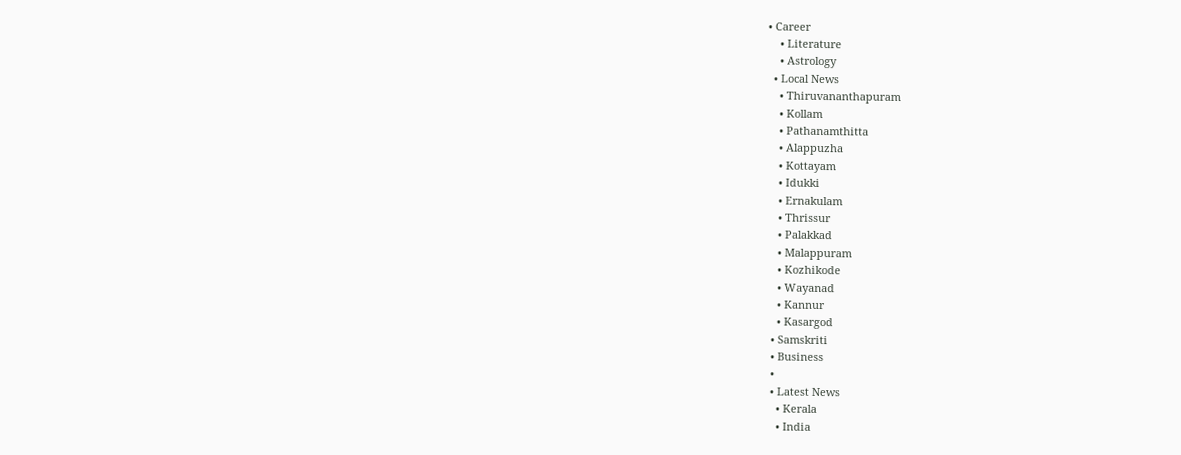• Career
    • Literature
    • Astrology
  • Local News
    • Thiruvananthapuram
    • Kollam
    • Pathanamthitta
    • Alappuzha
    • Kottayam
    • Idukki
    • Ernakulam
    • Thrissur
    • Palakkad
    • Malappuram
    • Kozhikode
    • Wayanad
    • Kannur
    • Kasargod
  • Samskriti
  • Business
  •
  • Latest News
    • Kerala
    • India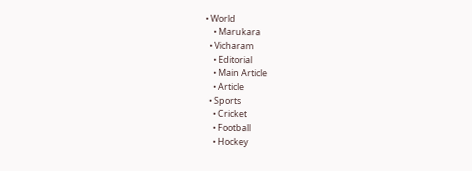• World
    • Marukara
  • Vicharam
    • Editorial
    • Main Article
    • Article
  • Sports
    • Cricket
    • Football
    • Hockey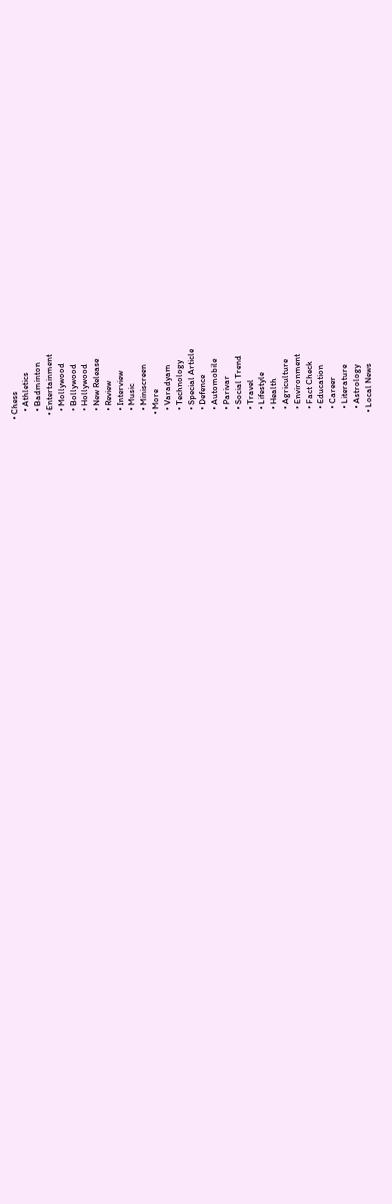• Chess
    • Athletics
    • Badminton
  • Entertainment
    • Mollywood
    • Bollywood
    • Hollywood
    • New Release
    • Review
    • Interview
    • Music
    • Miniscreen
  • More
    • Varadyam
    • Technology
    • Special Article
    • Defence
    • Automobile
    • Parivar
    • Social Trend
    • Travel
    • Lifestyle
    • Health
    • Agriculture
    • Environment
    • Fact Check
    • Education
    • Career
    • Literature
    • Astrology
  • Local News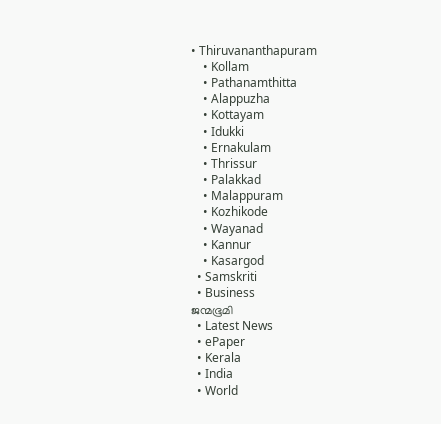• Thiruvananthapuram
    • Kollam
    • Pathanamthitta
    • Alappuzha
    • Kottayam
    • Idukki
    • Ernakulam
    • Thrissur
    • Palakkad
    • Malappuram
    • Kozhikode
    • Wayanad
    • Kannur
    • Kasargod
  • Samskriti
  • Business
ജന്മഭൂമി
  • Latest News
  • ePaper
  • Kerala
  • India
  • World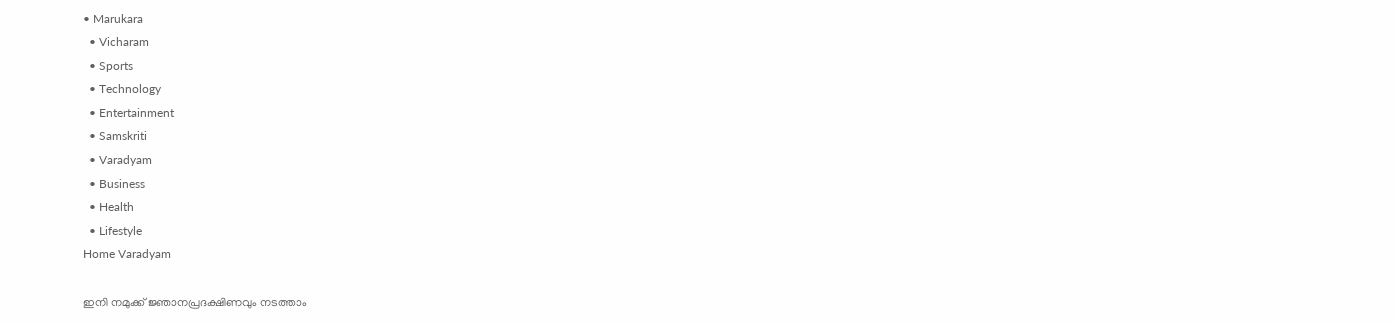• Marukara
  • Vicharam
  • Sports
  • Technology
  • Entertainment
  • Samskriti
  • Varadyam
  • Business
  • Health
  • Lifestyle
Home Varadyam

ഇനി നമുക്ക് ജ്ഞാനപ്രദക്ഷിണവും നടത്താം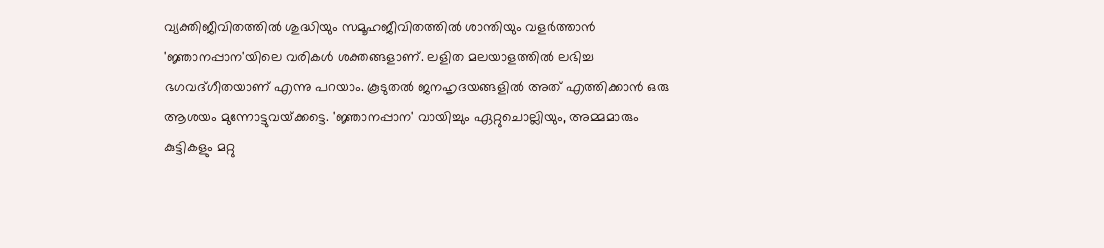വ്യക്തിജീവിതത്തില്‍ ശുദ്ധിയും സമൂഹജീവിതത്തില്‍ ശാന്തിയും വളര്‍ത്താന്‍ 'ജ്ഞാനപ്പാന'യിലെ വരികള്‍ ശക്തങ്ങളാണ്. ലളിത മലയാളത്തില്‍ ലഭിച്ച ഭഗവദ്ഗീതയാണ് എന്നു പറയാം. കൂടുതല്‍ ജനഹൃദയങ്ങളില്‍ അത് എത്തിക്കാന്‍ ഒരു ആശയം മുന്നോട്ടുവയ്‌ക്കട്ടെ. 'ജ്ഞാനപ്പാന' വായിച്ചും ഏറ്റുചൊല്ലിയും, അമ്മമാരും കുട്ടികളും മറ്റു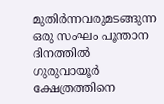മുതിര്‍ന്നവരുമടങ്ങുന്ന ഒരു സംഘം പൂന്താന ദിനത്തില്‍ ഗുരുവായൂര്‍ ക്ഷേത്രത്തിനെ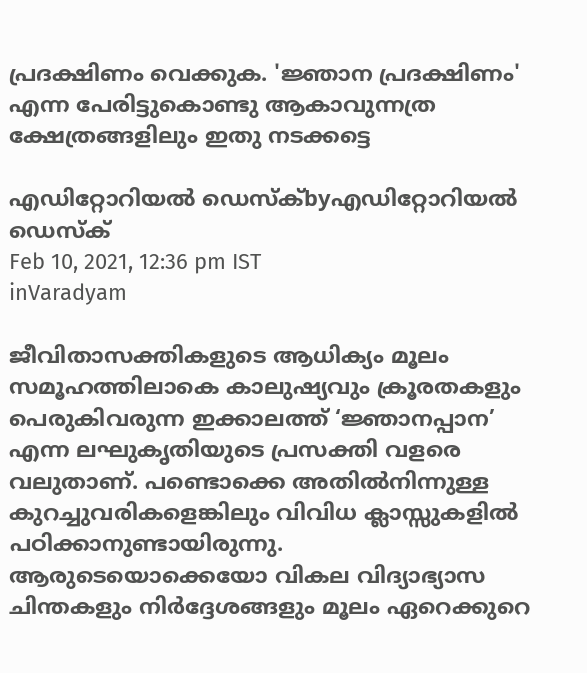പ്രദക്ഷിണം വെക്കുക. 'ജ്ഞാന പ്രദക്ഷിണം' എന്ന പേരിട്ടുകൊണ്ടു ആകാവുന്നത്ര ക്ഷേത്രങ്ങളിലും ഇതു നടക്കട്ടെ

എഡിറ്റോറിയൽ ഡെസ്ക്byഎഡിറ്റോറിയൽ ഡെസ്ക്
Feb 10, 2021, 12:36 pm IST
inVaradyam

ജീവിതാസക്തികളുടെ ആധിക്യം മൂലം സമൂഹത്തിലാകെ കാലുഷ്യവും ക്രൂരതകളും പെരുകിവരുന്ന ഇക്കാലത്ത് ‘ജ്ഞാനപ്പാന’ എന്ന ലഘുകൃതിയുടെ പ്രസക്തി വളരെ വലുതാണ്. പണ്ടൊക്കെ അതില്‍നിന്നുള്ള കുറച്ചുവരികളെങ്കിലും വിവിധ ക്ലാസ്സുകളില്‍ പഠിക്കാനുണ്ടായിരുന്നു. ആരുടെയൊക്കെയോ വികല വിദ്യാഭ്യാസ ചിന്തകളും നിര്‍ദ്ദേശങ്ങളും മൂലം ഏറെക്കുറെ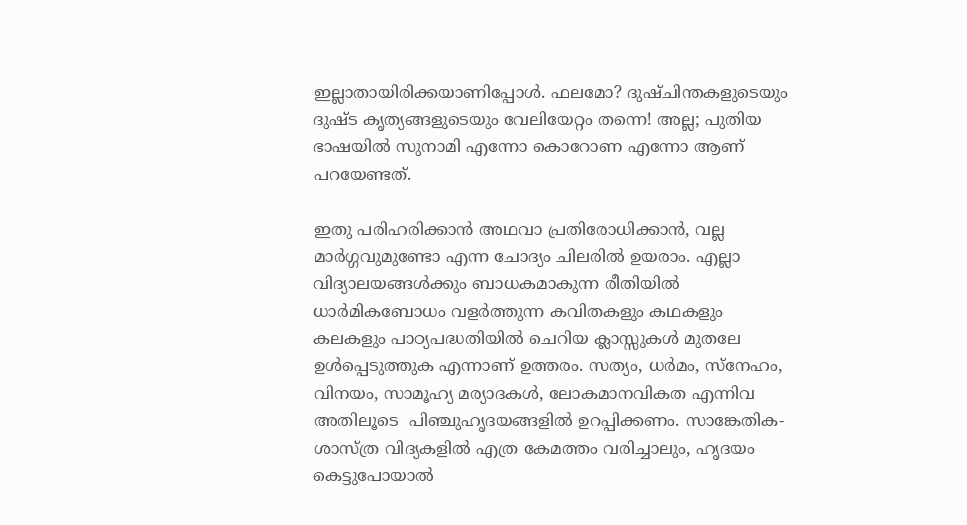ഇല്ലാതായിരിക്കയാണിപ്പോള്‍. ഫലമോ? ദുഷ്ചിന്തകളുടെയും ദുഷ്ട കൃത്യങ്ങളുടെയും വേലിയേറ്റം തന്നെ! അല്ല; പുതിയ ഭാഷയില്‍ സുനാമി എന്നോ കൊറോണ എന്നോ ആണ് പറയേണ്ടത്.

ഇതു പരിഹരിക്കാന്‍ അഥവാ പ്രതിരോധിക്കാന്‍, വല്ല മാര്‍ഗ്ഗവുമുണ്ടോ എന്ന ചോദ്യം ചിലരില്‍ ഉയരാം. എല്ലാ വിദ്യാലയങ്ങള്‍ക്കും ബാധകമാകുന്ന രീതിയില്‍ ധാര്‍മികബോധം വളര്‍ത്തുന്ന കവിതകളും കഥകളും കലകളും പാഠ്യപദ്ധതിയില്‍ ചെറിയ ക്ലാസ്സുകള്‍ മുതലേ ഉള്‍പ്പെടുത്തുക എന്നാണ് ഉത്തരം. സത്യം, ധര്‍മം, സ്‌നേഹം, വിനയം, സാമൂഹ്യ മര്യാദകള്‍, ലോകമാനവികത എന്നിവ അതിലൂടെ  പിഞ്ചുഹൃദയങ്ങളില്‍ ഉറപ്പിക്കണം. സാങ്കേതിക-ശാസ്ത്ര വിദ്യകളില്‍ എത്ര കേമത്തം വരിച്ചാലും, ഹൃദയം കെട്ടുപോയാല്‍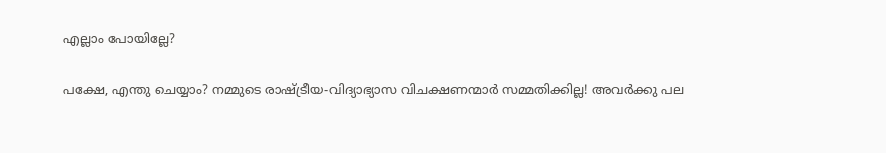എല്ലാം പോയില്ലേ?

പക്ഷേ, എന്തു ചെയ്യാം? നമ്മുടെ രാഷ്‌ട്രീയ-വിദ്യാഭ്യാസ വിചക്ഷണന്മാര്‍ സമ്മതിക്കില്ല! അവര്‍ക്കു പല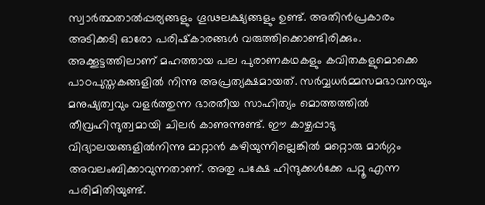സ്വാര്‍ത്ഥതാല്‍പ്പര്യങ്ങളും ഗൂഢലക്ഷ്യങ്ങളും ഉണ്ട്. അതിന്‍പ്രകാരം അടിക്കടി ഓരോ പരിഷ്‌കാരങ്ങള്‍ വരുത്തിക്കൊണ്ടിരിക്കും. അക്കൂട്ടത്തിലാണ് മഹത്തായ പല പുരാണകഥകളും കവിതകളുമൊക്കെ പാഠപുസ്തകങ്ങളില്‍ നിന്നു അപ്രത്യക്ഷമായത്. സര്‍വ്വധര്‍മ്മസമഭാവനയും മനുഷ്യത്വവും വളര്‍ത്തുന്ന ഭാരതീയ സാഹിത്യം മൊത്തത്തില്‍ തീവ്രഹിന്ദുത്വമായി ചിലര്‍ കാണുന്നുണ്ട്. ഈ കാഴ്ചപ്പാടു വിദ്യാലയങ്ങളില്‍നിന്നു മാറ്റാന്‍ കഴിയുന്നില്ലെങ്കില്‍ മറ്റൊരു മാര്‍ഗ്ഗം അവലംബിക്കാവുന്നതാണ്. അതു പക്ഷേ ഹിന്ദുക്കള്‍ക്കേ പറ്റൂ എന്ന പരിമിതിയുണ്ട്.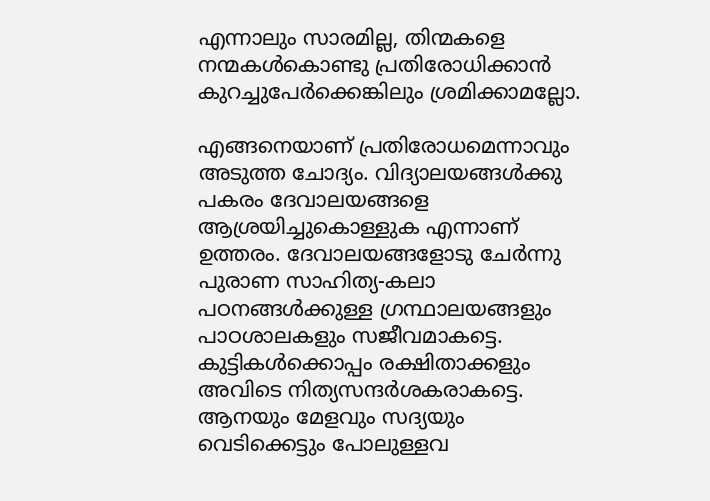എന്നാലും സാരമില്ല, തിന്മകളെ നന്മകള്‍കൊണ്ടു പ്രതിരോധിക്കാന്‍ കുറച്ചുപേര്‍ക്കെങ്കിലും ശ്രമിക്കാമല്ലോ.

എങ്ങനെയാണ് പ്രതിരോധമെന്നാവും അടുത്ത ചോദ്യം. വിദ്യാലയങ്ങള്‍ക്കു പകരം ദേവാലയങ്ങളെ ആശ്രയിച്ചുകൊള്ളുക എന്നാണ് ഉത്തരം. ദേവാലയങ്ങളോടു ചേര്‍ന്നു പുരാണ സാഹിത്യ-കലാ പഠനങ്ങള്‍ക്കുള്ള ഗ്രന്ഥാലയങ്ങളും പാഠശാലകളും സജീവമാകട്ടെ. കുട്ടികള്‍ക്കൊപ്പം രക്ഷിതാക്കളും അവിടെ നിത്യസന്ദര്‍ശകരാകട്ടെ. ആനയും മേളവും സദ്യയും വെടിക്കെട്ടും പോലുള്ളവ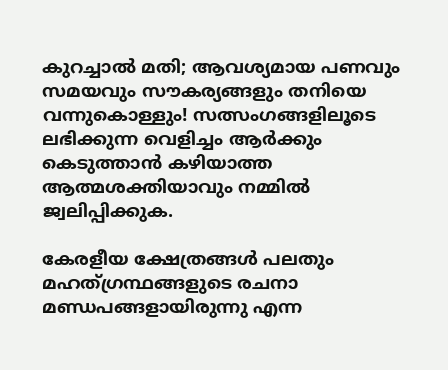കുറച്ചാല്‍ മതി; ആവശ്യമായ പണവും സമയവും സൗകര്യങ്ങളും തനിയെ വന്നുകൊള്ളും! സത്സംഗങ്ങളിലൂടെ ലഭിക്കുന്ന വെളിച്ചം ആര്‍ക്കും കെടുത്താന്‍ കഴിയാത്ത ആത്മശക്തിയാവും നമ്മില്‍ ജ്വലിപ്പിക്കുക.

കേരളീയ ക്ഷേത്രങ്ങള്‍ പലതും മഹത്ഗ്രന്ഥങ്ങളുടെ രചനാ മണ്ഡപങ്ങളായിരുന്നു എന്ന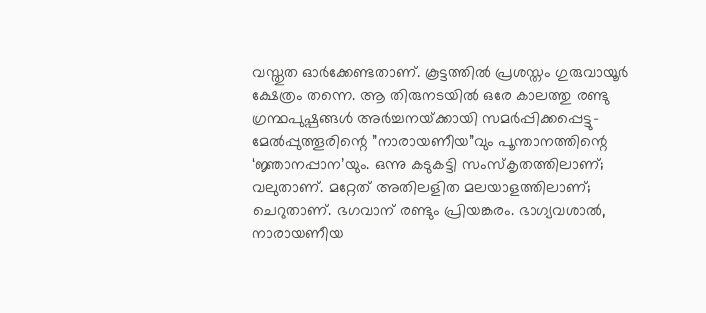വസ്തുത ഓര്‍ക്കേണ്ടതാണ്. കൂട്ടത്തില്‍ പ്രശസ്തം ഗുരുവായൂര്‍  ക്ഷേത്രം തന്നെ. ആ തിരുനടയില്‍ ഒരേ കാലത്തു രണ്ടു ഗ്രന്ഥപുഷ്പങ്ങള്‍ അര്‍ച്ചനയ്‌ക്കായി സമര്‍പ്പിക്കപ്പെട്ടു-മേല്‍പ്പുത്തൂരിന്റെ ”നാരായണീയ”വും പൂന്താനത്തിന്റെ ‘ജ്ഞാനപ്പാന’യും. ഒന്നു കടുകട്ടി സംസ്‌കൃതത്തിലാണ്; വലുതാണ്. മറ്റേത് അതിലളിത മലയാളത്തിലാണ്; ചെറുതാണ്. ഭഗവാന് രണ്ടും പ്രിയങ്കരം. ഭാഗ്യവശാല്‍, നാരായണീയ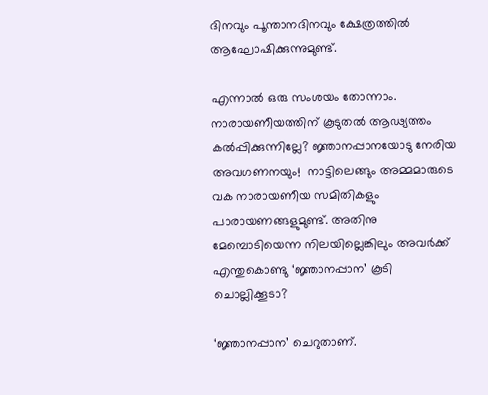ദിനവും പൂന്താനദിനവും ക്ഷേത്രത്തില്‍ ആഘോഷിക്കുന്നുമുണ്ട്.

എന്നാല്‍ ഒരു സംശയം തോന്നാം. നാരായണീയത്തിന് കൂടുതല്‍ ആഢ്യത്തം കല്‍പ്പിക്കുന്നില്ലേ? ജ്ഞാനപ്പാനയോടു നേരിയ അവഗണനയും!  നാട്ടിലെങ്ങും അമ്മമാരുടെ വക നാരായണീയ സമിതികളും പാരായണങ്ങളുമുണ്ട്. അതിനു മേമ്പൊടിയെന്ന നിലയില്ലെങ്കിലും അവര്‍ക്ക് എന്തുകൊണ്ടു ‘ജ്ഞാനപ്പാന’ കൂടി ചൊല്ലിക്കൂടാ?

‘ജ്ഞാനപ്പാന’ ചെറുതാണ്.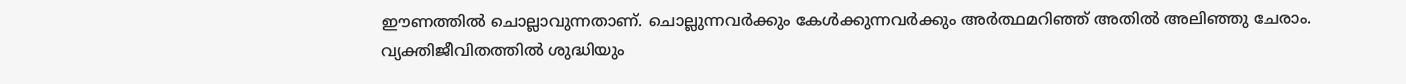ഈണത്തില്‍ ചൊല്ലാവുന്നതാണ്. ചൊല്ലുന്നവര്‍ക്കും കേള്‍ക്കുന്നവര്‍ക്കും അര്‍ത്ഥമറിഞ്ഞ് അതില്‍ അലിഞ്ഞു ചേരാം. വ്യക്തിജീവിതത്തില്‍ ശുദ്ധിയും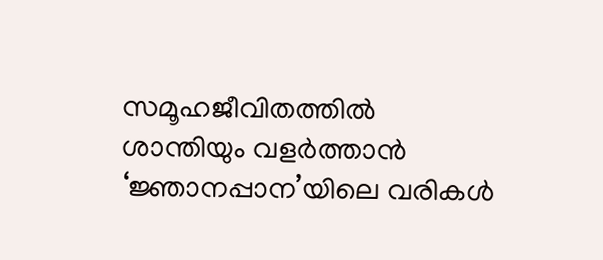സമൂഹജീവിതത്തില്‍ ശാന്തിയും വളര്‍ത്താന്‍ ‘ജ്ഞാനപ്പാന’യിലെ വരികള്‍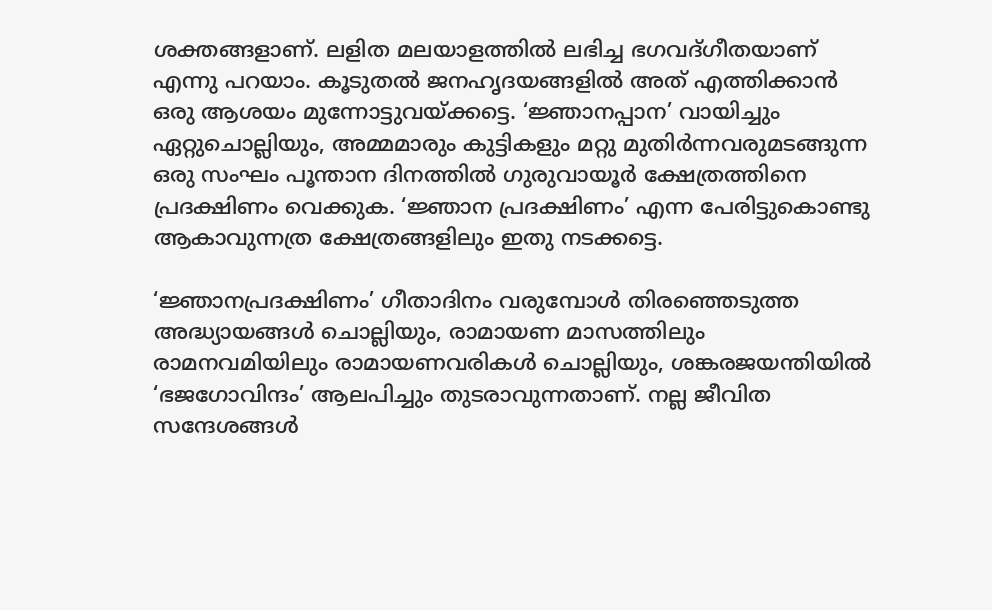ശക്തങ്ങളാണ്. ലളിത മലയാളത്തില്‍ ലഭിച്ച ഭഗവദ്ഗീതയാണ് എന്നു പറയാം. കൂടുതല്‍ ജനഹൃദയങ്ങളില്‍ അത് എത്തിക്കാന്‍ ഒരു ആശയം മുന്നോട്ടുവയ്‌ക്കട്ടെ. ‘ജ്ഞാനപ്പാന’ വായിച്ചും ഏറ്റുചൊല്ലിയും, അമ്മമാരും കുട്ടികളും മറ്റു മുതിര്‍ന്നവരുമടങ്ങുന്ന ഒരു സംഘം പൂന്താന ദിനത്തില്‍ ഗുരുവായൂര്‍ ക്ഷേത്രത്തിനെ പ്രദക്ഷിണം വെക്കുക. ‘ജ്ഞാന പ്രദക്ഷിണം’ എന്ന പേരിട്ടുകൊണ്ടു ആകാവുന്നത്ര ക്ഷേത്രങ്ങളിലും ഇതു നടക്കട്ടെ.

‘ജ്ഞാനപ്രദക്ഷിണം’ ഗീതാദിനം വരുമ്പോള്‍ തിരഞ്ഞെടുത്ത അദ്ധ്യായങ്ങള്‍ ചൊല്ലിയും, രാമായണ മാസത്തിലും രാമനവമിയിലും രാമായണവരികള്‍ ചൊല്ലിയും, ശങ്കരജയന്തിയില്‍ ‘ഭജഗോവിന്ദം’ ആലപിച്ചും തുടരാവുന്നതാണ്. നല്ല ജീവിത സന്ദേശങ്ങള്‍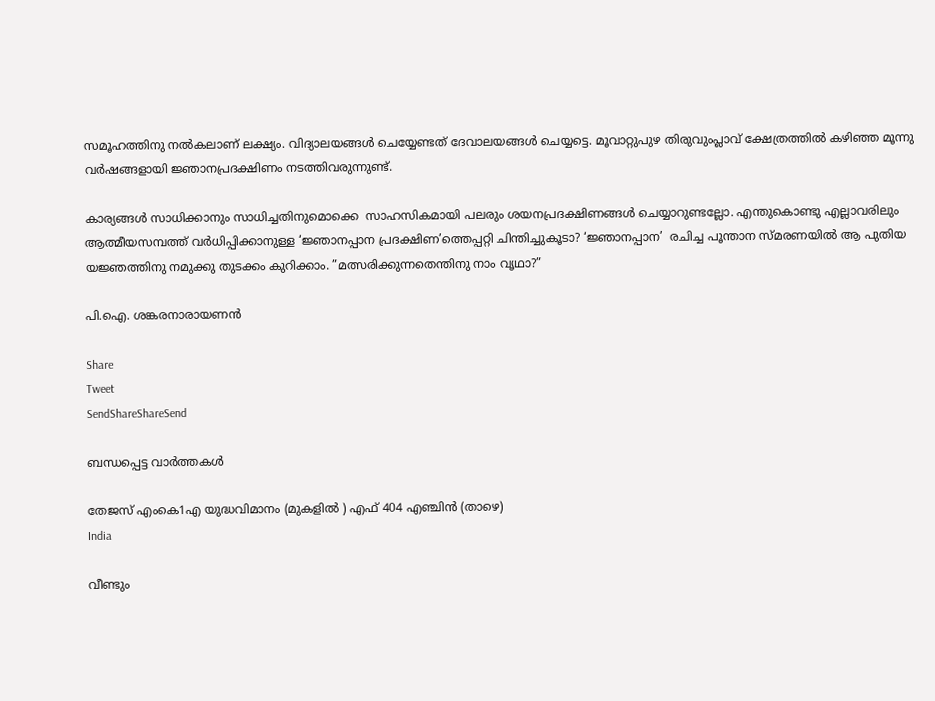സമൂഹത്തിനു നല്‍കലാണ് ലക്ഷ്യം. വിദ്യാലയങ്ങള്‍ ചെയ്യേണ്ടത് ദേവാലയങ്ങള്‍ ചെയ്യട്ടെ. മൂവാറ്റുപുഴ തിരുവുംപ്ലാവ് ക്ഷേത്രത്തില്‍ കഴിഞ്ഞ മൂന്നു വര്‍ഷങ്ങളായി ജ്ഞാനപ്രദക്ഷിണം നടത്തിവരുന്നുണ്ട്.

കാര്യങ്ങള്‍ സാധിക്കാനും സാധിച്ചതിനുമൊക്കെ  സാഹസികമായി പലരും ശയനപ്രദക്ഷിണങ്ങള്‍ ചെയ്യാറുണ്ടല്ലോ. എന്തുകൊണ്ടു എല്ലാവരിലും ആത്മീയസമ്പത്ത് വര്‍ധിപ്പിക്കാനുള്ള ‘ജ്ഞാനപ്പാന പ്രദക്ഷിണ’ത്തെപ്പറ്റി ചിന്തിച്ചുകൂടാ? ‘ജ്ഞാനപ്പാന’  രചിച്ച പൂന്താന സ്മരണയില്‍ ആ പുതിയ യജ്ഞത്തിനു നമുക്കു തുടക്കം കുറിക്കാം. ”മത്സരിക്കുന്നതെന്തിനു നാം വൃഥാ?”

പി.ഐ. ശങ്കരനാരായണന്‍

Share
Tweet
SendShareShareSend

ബന്ധപ്പെട്ട വാര്‍ത്തകള്‍

തേജസ് എംകെ1എ യുദ്ധവിമാനം (മുകളില്‍ ) എഫ് 404 എഞ്ചിന്‍ (താഴെ)
India

വീണ്ടും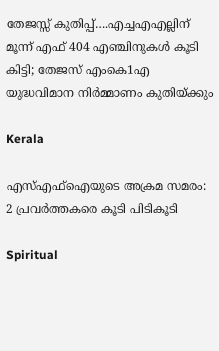തേജസ്സ് കുതിപ്പ്….എച്ചഎഎല്ലിന് മൂന്ന് എഫ് 404 എഞ്ചിനുകൾ കൂടി കിട്ടി; തേജസ് എംകെ1എ യുദ്ധവിമാന നിര്‍മ്മാണം കുതിയ്‌ക്കും

Kerala

എസ്എഫ്ഐയുടെ അക്രമ സമരം: 2 പ്രവര്‍ത്തകരെ കൂടി പിടികൂടി

Spiritual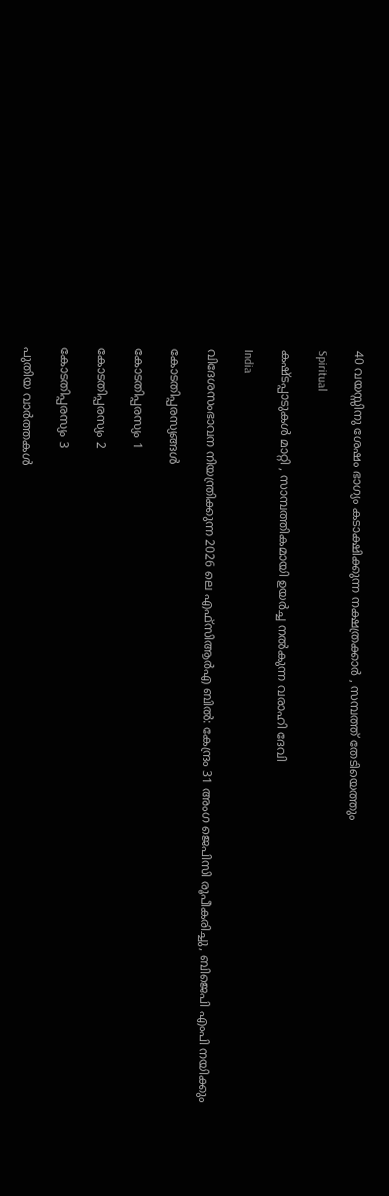40 വയസ്സിനു ശേഷം ഭാഗ്യം കടാക്ഷിക്കുന്ന നക്ഷത്രക്കാർ , സമ്പത്ത് തേടിയെത്തും

Spiritual

കഷ്ടപ്പാടുകൾ മാറ്റി , സാമ്പത്തികമായി ഉയർച്ച നൽകുന്ന വരാഹി ദേവി

India

വിദേശസംഭാവന നിയന്ത്രിക്കുന്ന 2026 ലെ എഫ്‌സി‌ആർ‌എ ബിൽ: കേന്ദ്രം 31 അംഗ ജെ‌പി‌സി രൂപീകരിച്ചു, ബിജെപി എംപി നയിക്കും

കോടതിപ്പരസ്യങ്ങള്‍

കോടതിപ്പരസ്യം 1

കോടതിപ്പരസ്യം 2

കോടതിപ്പരസ്യം 3

പുതിയ വാര്‍ത്തകള്‍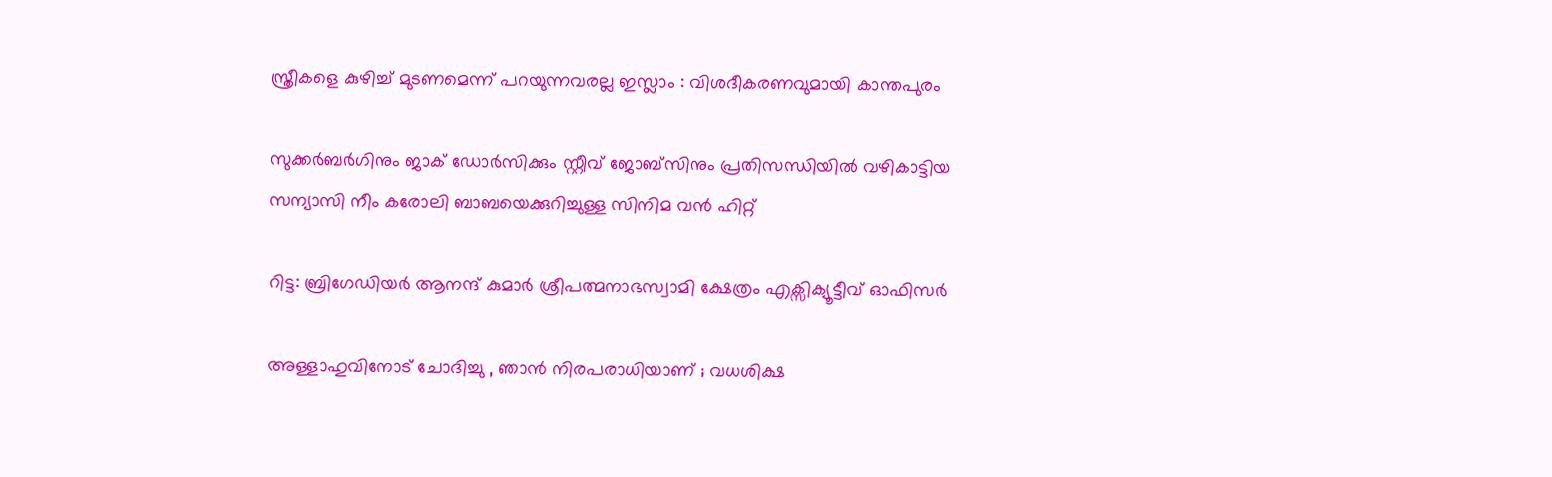സ്ത്രീകളെ കുഴിച്ച് മുടണമെന്ന് പറയുന്നവരല്ല ഇസ്ലാം : വിശദീകരണവുമായി കാന്തപുരം

സുക്കര്‍ബര്‍ഗിനും ജാക് ഡോര്‍സിക്കും സ്റ്റീവ് ജോബ്സിനും പ്രതിസന്ധിയില്‍ വഴികാട്ടിയ സന്യാസി നീം കരോലി ബാബയെക്കുറിച്ചുള്ള സിനിമ വന്‍ ഹിറ്റ്

റിട്ട: ബ്രിഗേഡിയര്‍ ആനന്ദ് കുമാര്‍ ശ്രീപത്മനാഭസ്വാമി ക്ഷേത്രം എക്സിക്യൂട്ടീവ് ഓഫിസര്‍

അള്ളാഹുവിനോട് ചോദിച്ചു , ഞാൻ നിരപരാധിയാണ് ; വധശിക്ഷ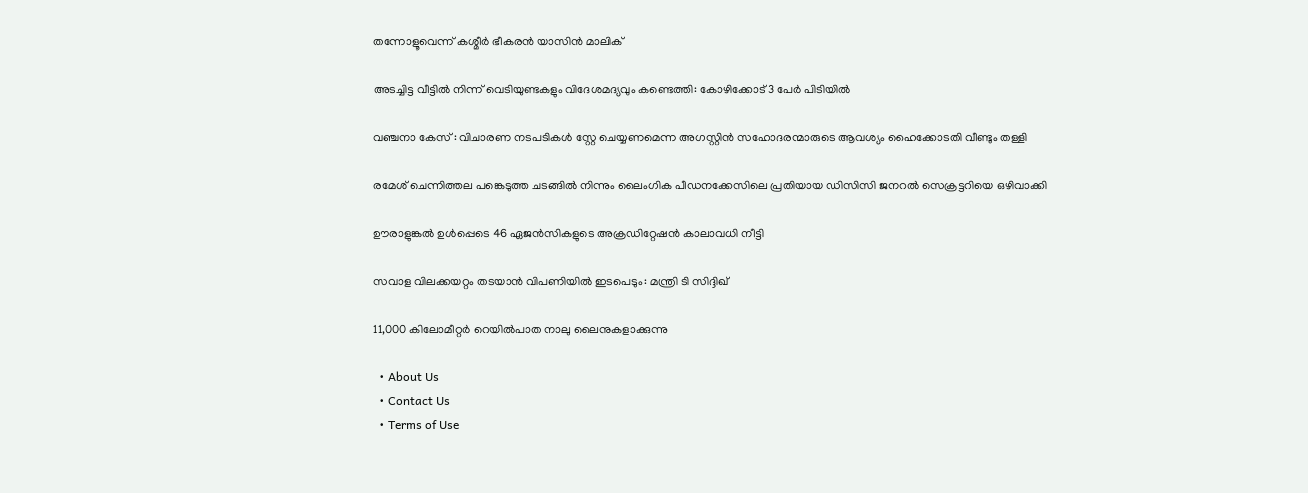തന്നോളൂവെന്ന് കശ്മീർ ഭീകരൻ യാസിൻ മാലിക്

അടച്ചിട്ട വീട്ടില്‍ നിന്ന് വെടിയുണ്ടകളും വിദേശമദ്യവും കണ്ടെത്തി: കോഴിക്കോട് 3 പേര്‍ പിടിയില്‍

വഞ്ചനാ കേസ് : വിചാരണ നടപടികള്‍ സ്റ്റേ ചെയ്യണമെന്ന അഗസ്റ്റിന്‍ സഹോദരന്മാരുടെ ആവശ്യം ഹൈക്കോടതി വീണ്ടും തള്ളി

രമേശ് ചെന്നിത്തല പങ്കെടുത്ത ചടങ്ങില്‍ നിന്നും ലൈംഗിക പീഡനക്കേസിലെ പ്രതിയായ ഡിസിസി ജനറല്‍ സെക്രട്ടറിയെ ഒഴിവാക്കി

ഊരാളുങ്കല്‍ ഉള്‍പ്പെടെ 46 ഏജന്‍സികളുടെ അക്രഡിറ്റേഷന്‍ കാലാവധി നീട്ടി

സവാള വിലക്കയറ്റം തടയാന്‍ വിപണിയില്‍ ഇടപെടും: മന്ത്രി ടി സിദ്ദിഖ്

11,000 കിലോമീറ്റര്‍ റെയില്‍പാത നാലു ലൈനുകളാക്കുന്നു

  • About Us
  • Contact Us
  • Terms of Use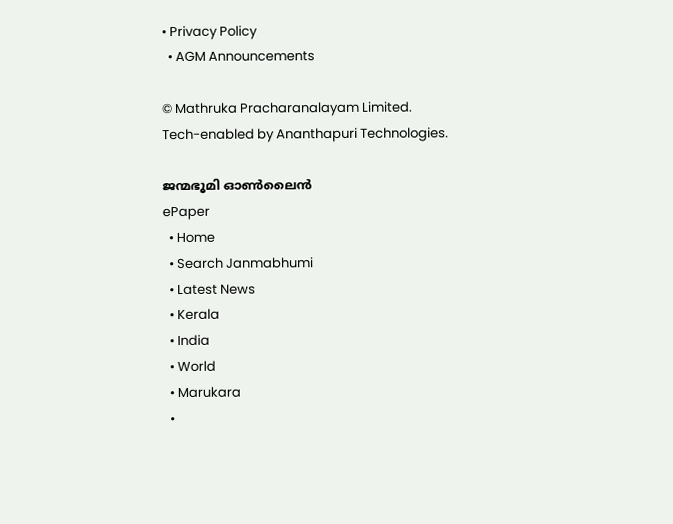• Privacy Policy
  • AGM Announcements

© Mathruka Pracharanalayam Limited.
Tech-enabled by Ananthapuri Technologies.

ജന്മഭൂമി ഓണ്‍ലൈന്‍
ePaper
  • Home
  • Search Janmabhumi
  • Latest News
  • Kerala
  • India
  • World
  • Marukara
  •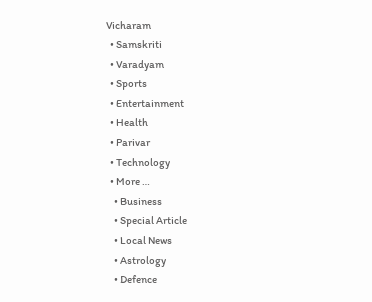Vicharam
  • Samskriti
  • Varadyam
  • Sports
  • Entertainment
  • Health
  • Parivar
  • Technology
  • More …
    • Business
    • Special Article
    • Local News
    • Astrology
    • Defence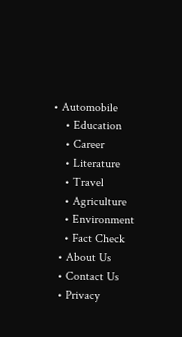• Automobile
    • Education
    • Career
    • Literature
    • Travel
    • Agriculture
    • Environment
    • Fact Check
  • About Us
  • Contact Us
  • Privacy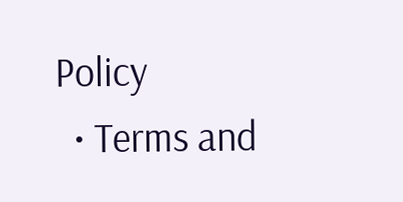Policy
  • Terms and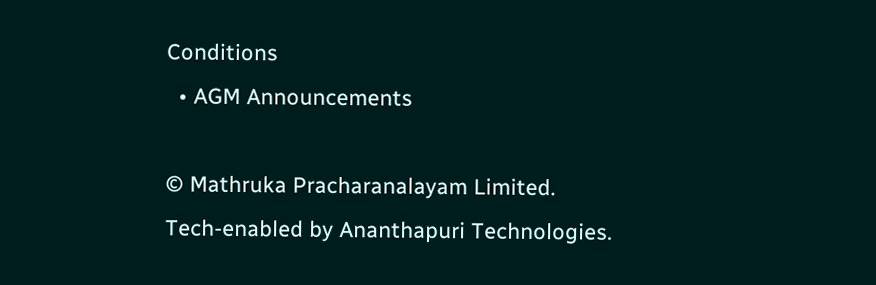Conditions
  • AGM Announcements

© Mathruka Pracharanalayam Limited.
Tech-enabled by Ananthapuri Technologies.